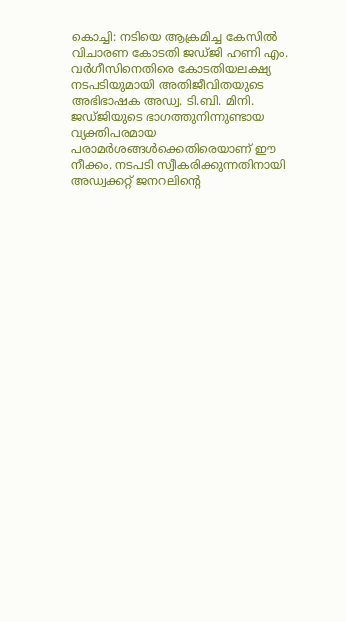കൊച്ചി: നടിയെ ആക്രമിച്ച കേസിൽ വിചാരണ കോടതി ജഡ്ജി ഹണി എം. വർഗീസിനെതിരെ കോടതിയലക്ഷ്യ നടപടിയുമായി അതിജീവിതയുടെ അഭിഭാഷക അഡ്വ. ടി.ബി. മിനി. ജഡ്ജിയുടെ ഭാഗത്തുനിന്നുണ്ടായ വ്യക്തിപരമായ പരാമർശങ്ങൾക്കെതിരെയാണ് ഈ നീക്കം. നടപടി സ്വീകരിക്കുന്നതിനായി അഡ്വക്കറ്റ് ജനറലിന്റെ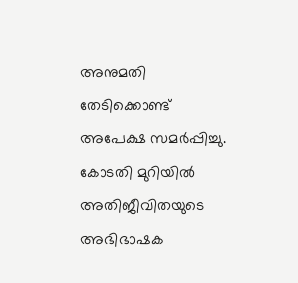അനുമതി തേടിക്കൊണ്ട് അപേക്ഷ സമർപ്പിച്ചു.
കോടതി മുറിയിൽ അതിജീവിതയുടെ അഭിഭാഷക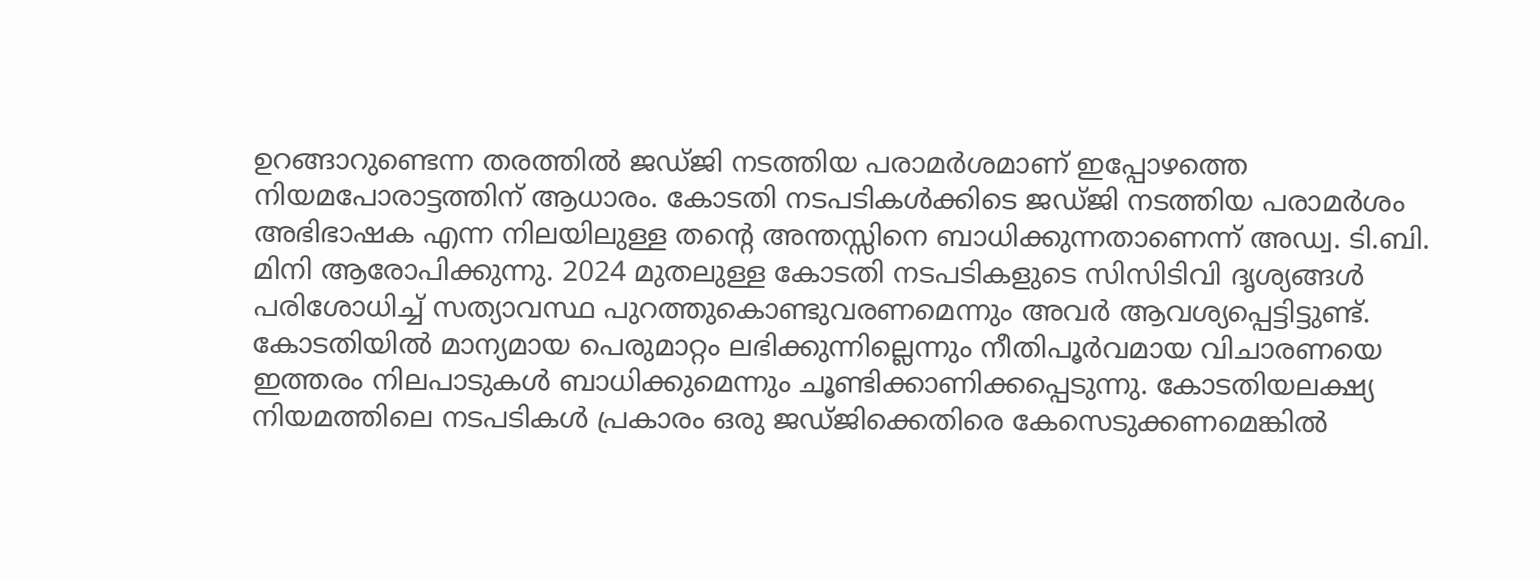ഉറങ്ങാറുണ്ടെന്ന തരത്തിൽ ജഡ്ജി നടത്തിയ പരാമർശമാണ് ഇപ്പോഴത്തെ നിയമപോരാട്ടത്തിന് ആധാരം. കോടതി നടപടികൾക്കിടെ ജഡ്ജി നടത്തിയ പരാമർശം അഭിഭാഷക എന്ന നിലയിലുള്ള തന്റെ അന്തസ്സിനെ ബാധിക്കുന്നതാണെന്ന് അഡ്വ. ടി.ബി. മിനി ആരോപിക്കുന്നു. 2024 മുതലുള്ള കോടതി നടപടികളുടെ സിസിടിവി ദൃശ്യങ്ങൾ പരിശോധിച്ച് സത്യാവസ്ഥ പുറത്തുകൊണ്ടുവരണമെന്നും അവർ ആവശ്യപ്പെട്ടിട്ടുണ്ട്.
കോടതിയിൽ മാന്യമായ പെരുമാറ്റം ലഭിക്കുന്നില്ലെന്നും നീതിപൂർവമായ വിചാരണയെ ഇത്തരം നിലപാടുകൾ ബാധിക്കുമെന്നും ചൂണ്ടിക്കാണിക്കപ്പെടുന്നു. കോടതിയലക്ഷ്യ നിയമത്തിലെ നടപടികൾ പ്രകാരം ഒരു ജഡ്ജിക്കെതിരെ കേസെടുക്കണമെങ്കിൽ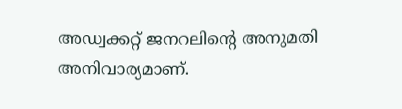അഡ്വക്കറ്റ് ജനറലിന്റെ അനുമതി അനിവാര്യമാണ്.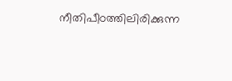നീതിപീഠത്തിലിരിക്കുന്ന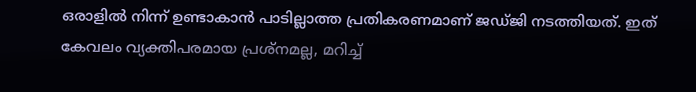ഒരാളിൽ നിന്ന് ഉണ്ടാകാൻ പാടില്ലാത്ത പ്രതികരണമാണ് ജഡ്ജി നടത്തിയത്. ഇത് കേവലം വ്യക്തിപരമായ പ്രശ്നമല്ല, മറിച്ച്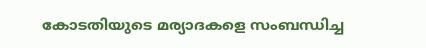കോടതിയുടെ മര്യാദകളെ സംബന്ധിച്ച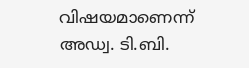വിഷയമാണെന്ന് അഡ്വ. ടി.ബി.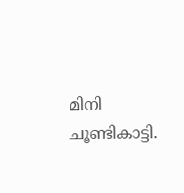മിനി ചൂണ്ടികാട്ടി.